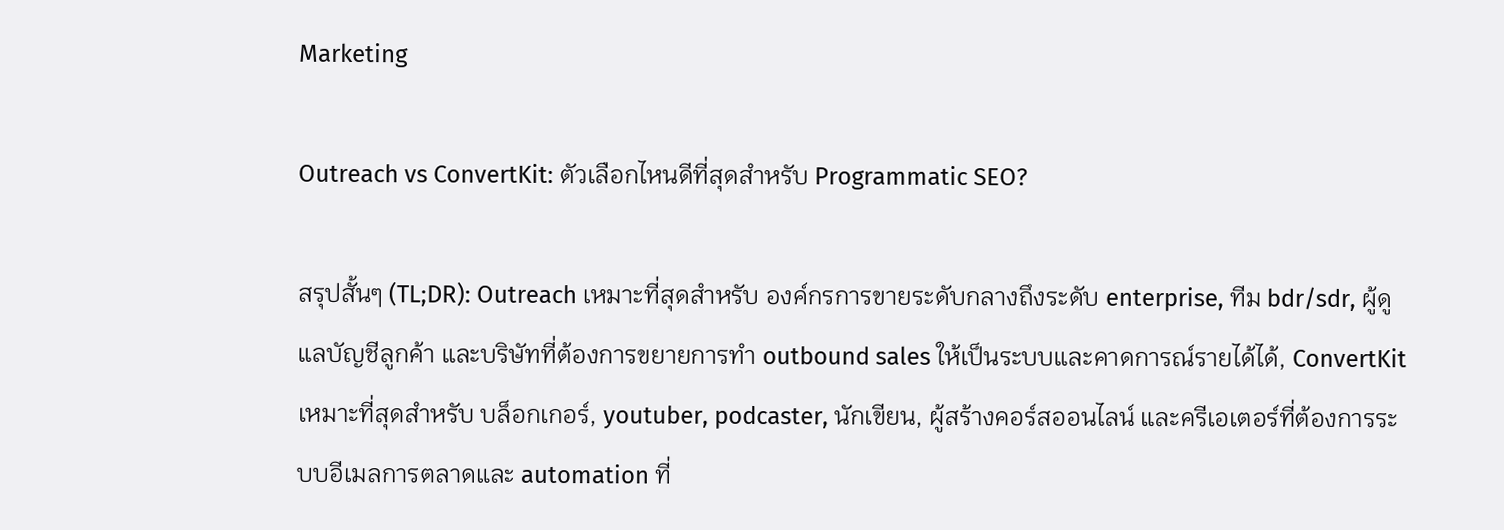Marketing

Outreach vs ConvertKit: ตัวเลือกไหนดีที่สุดสำหรับ Programmatic SEO?

สรุปสั้นๆ (TL;DR): Outreach เหมาะที่สุดสำหรับ องค์กรการขายระดับกลางถึงระดับ enterprise, ทีม bdr/sdr, ผู้ดูแลบัญชีลูกค้า และบริษัทที่ต้องการขยายการทำ outbound sales ให้เป็นระบบและคาดการณ์รายได้ได้, ConvertKit เหมาะที่สุดสำหรับ บล็อกเกอร์, youtuber, podcaster, นักเขียน, ผู้สร้างคอร์สออนไลน์ และครีเอเตอร์ที่ต้องการระบบอีเมลการตลาดและ automation ที่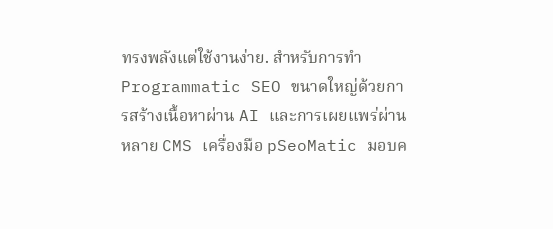ทรงพลังแต่ใช้งานง่าย. สำหรับการทำ Programmatic SEO ขนาดใหญ่ด้วยการสร้างเนื้อหาผ่าน AI และการเผยแพร่ผ่านหลาย CMS เครื่องมือ pSeoMatic มอบค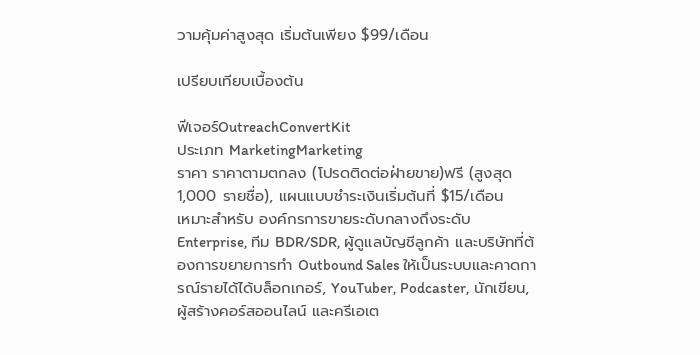วามคุ้มค่าสูงสุด เริ่มต้นเพียง $99/เดือน

เปรียบเทียบเบื้องต้น

ฟีเจอร์OutreachConvertKit
ประเภท MarketingMarketing
ราคา ราคาตามตกลง (โปรดติดต่อฝ่ายขาย)ฟรี (สูงสุด 1,000 รายชื่อ), แผนแบบชำระเงินเริ่มต้นที่ $15/เดือน
เหมาะสำหรับ องค์กรการขายระดับกลางถึงระดับ Enterprise, ทีม BDR/SDR, ผู้ดูแลบัญชีลูกค้า และบริษัทที่ต้องการขยายการทำ Outbound Sales ให้เป็นระบบและคาดการณ์รายได้ได้บล็อกเกอร์, YouTuber, Podcaster, นักเขียน, ผู้สร้างคอร์สออนไลน์ และครีเอเต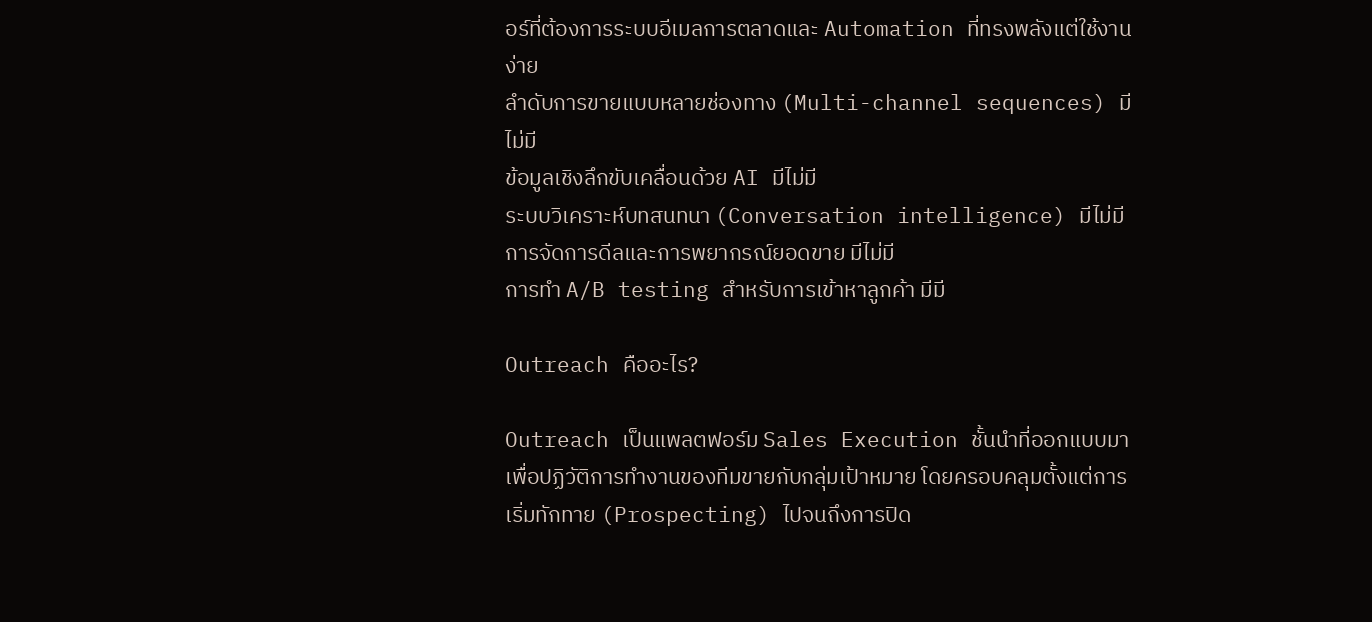อร์ที่ต้องการระบบอีเมลการตลาดและ Automation ที่ทรงพลังแต่ใช้งานง่าย
ลำดับการขายแบบหลายช่องทาง (Multi-channel sequences) มีไม่มี
ข้อมูลเชิงลึกขับเคลื่อนด้วย AI มีไม่มี
ระบบวิเคราะห์บทสนทนา (Conversation intelligence) มีไม่มี
การจัดการดีลและการพยากรณ์ยอดขาย มีไม่มี
การทำ A/B testing สำหรับการเข้าหาลูกค้า มีมี

Outreach คืออะไร?

Outreach เป็นแพลตฟอร์ม Sales Execution ชั้นนำที่ออกแบบมาเพื่อปฏิวัติการทำงานของทีมขายกับกลุ่มเป้าหมาย โดยครอบคลุมตั้งแต่การเริ่มทักทาย (Prospecting) ไปจนถึงการปิด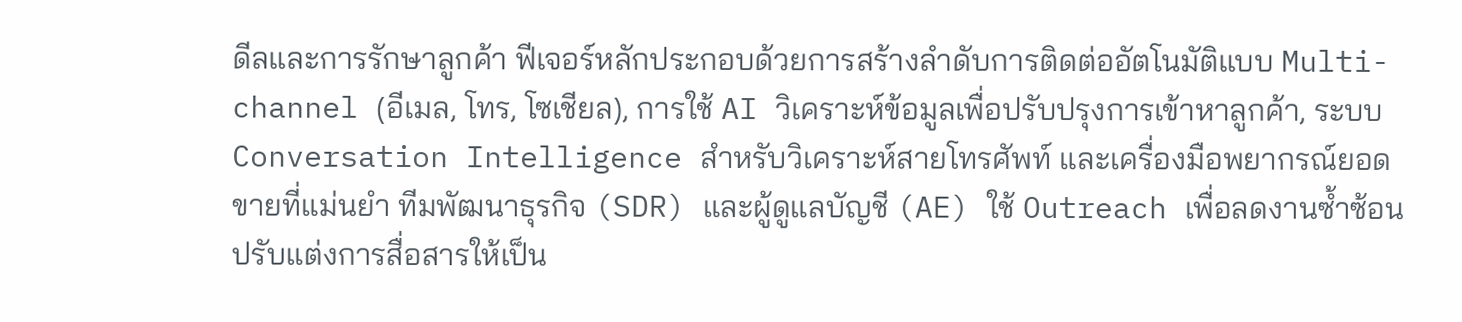ดีลและการรักษาลูกค้า ฟีเจอร์หลักประกอบด้วยการสร้างลำดับการติดต่ออัตโนมัติแบบ Multi-channel (อีเมล, โทร, โซเชียล), การใช้ AI วิเคราะห์ข้อมูลเพื่อปรับปรุงการเข้าหาลูกค้า, ระบบ Conversation Intelligence สำหรับวิเคราะห์สายโทรศัพท์ และเครื่องมือพยากรณ์ยอดขายที่แม่นยำ ทีมพัฒนาธุรกิจ (SDR) และผู้ดูแลบัญชี (AE) ใช้ Outreach เพื่อลดงานซ้ำซ้อน ปรับแต่งการสื่อสารให้เป็น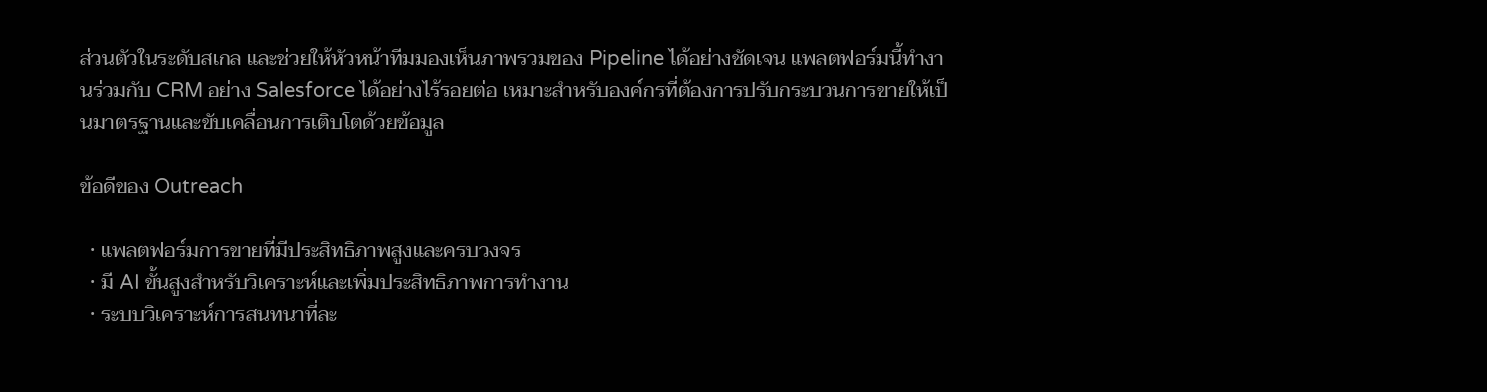ส่วนตัวในระดับสเกล และช่วยให้หัวหน้าทีมมองเห็นภาพรวมของ Pipeline ได้อย่างชัดเจน แพลตฟอร์มนี้ทำงานร่วมกับ CRM อย่าง Salesforce ได้อย่างไร้รอยต่อ เหมาะสำหรับองค์กรที่ต้องการปรับกระบวนการขายให้เป็นมาตรฐานและขับเคลื่อนการเติบโตด้วยข้อมูล

ข้อดีของ Outreach

  • แพลตฟอร์มการขายที่มีประสิทธิภาพสูงและครบวงจร
  • มี AI ขั้นสูงสำหรับวิเคราะห์และเพิ่มประสิทธิภาพการทำงาน
  • ระบบวิเคราะห์การสนทนาที่ละ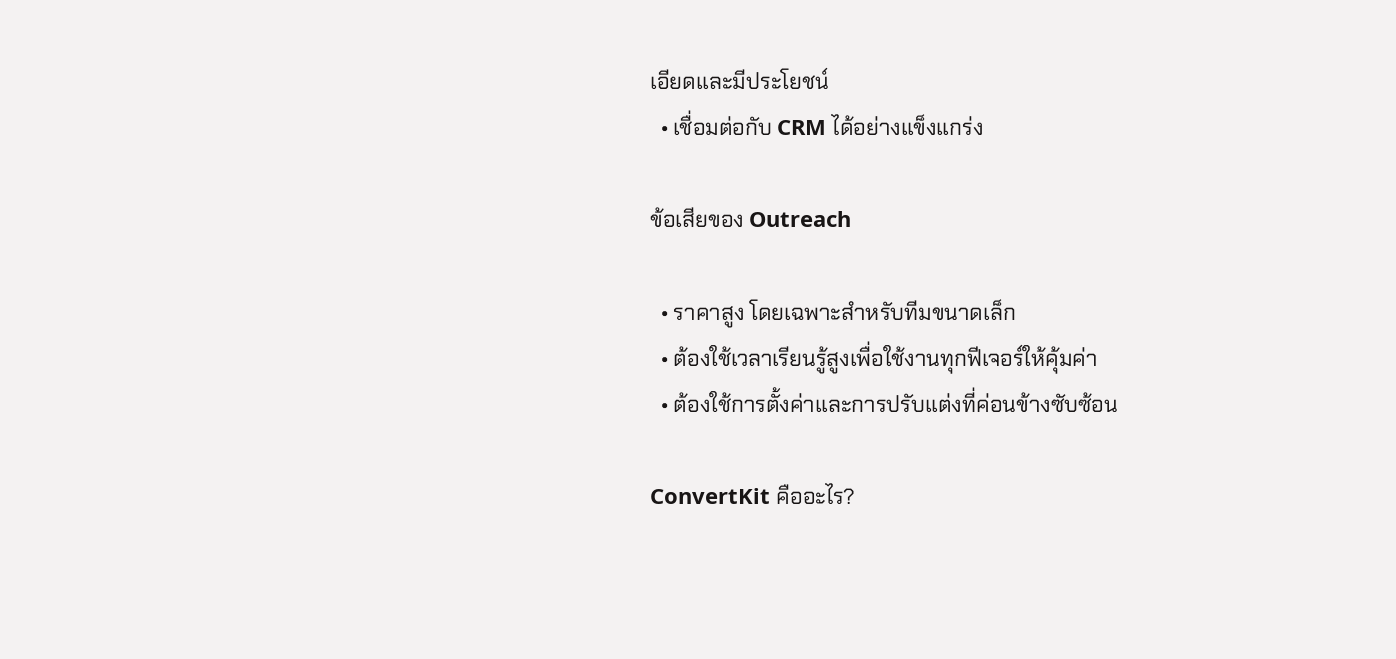เอียดและมีประโยชน์
  • เชื่อมต่อกับ CRM ได้อย่างแข็งแกร่ง

ข้อเสียของ Outreach

  • ราคาสูง โดยเฉพาะสำหรับทีมขนาดเล็ก
  • ต้องใช้เวลาเรียนรู้สูงเพื่อใช้งานทุกฟีเจอร์ให้คุ้มค่า
  • ต้องใช้การตั้งค่าและการปรับแต่งที่ค่อนข้างซับซ้อน

ConvertKit คืออะไร?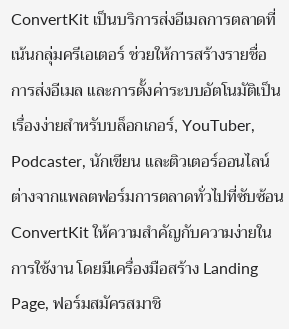ConvertKit เป็นบริการส่งอีเมลการตลาดที่เน้นกลุ่มครีเอเตอร์ ช่วยให้การสร้างรายชื่อ การส่งอีเมล และการตั้งค่าระบบอัตโนมัติเป็นเรื่องง่ายสำหรับบล็อกเกอร์, YouTuber, Podcaster, นักเขียน และติวเตอร์ออนไลน์ ต่างจากแพลตฟอร์มการตลาดทั่วไปที่ซับซ้อน ConvertKit ให้ความสำคัญกับความง่ายในการใช้งาน โดยมีเครื่องมือสร้าง Landing Page, ฟอร์มสมัครสมาชิ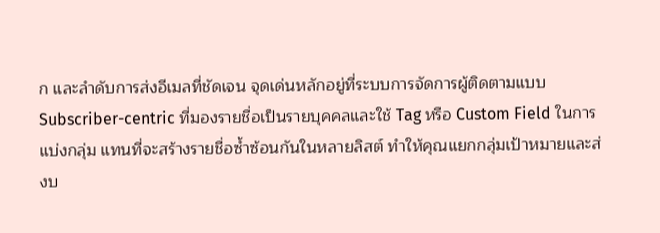ก และลำดับการส่งอีเมลที่ชัดเจน จุดเด่นหลักอยู่ที่ระบบการจัดการผู้ติดตามแบบ Subscriber-centric ที่มองรายชื่อเป็นรายบุคคลและใช้ Tag หรือ Custom Field ในการแบ่งกลุ่ม แทนที่จะสร้างรายชื่อซ้ำซ้อนกันในหลายลิสต์ ทำให้คุณแยกกลุ่มเป้าหมายและส่งบ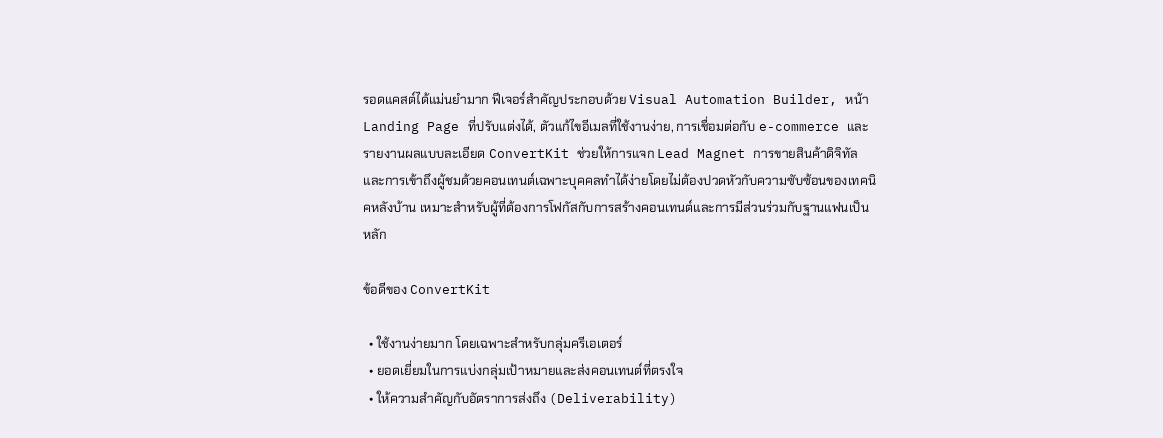รอดแคสต์ได้แม่นยำมาก ฟีเจอร์สำคัญประกอบด้วย Visual Automation Builder, หน้า Landing Page ที่ปรับแต่งได้, ตัวแก้ไขอีเมลที่ใช้งานง่าย, การเชื่อมต่อกับ e-commerce และรายงานผลแบบละเอียด ConvertKit ช่วยให้การแจก Lead Magnet การขายสินค้าดิจิทัล และการเข้าถึงผู้ชมด้วยคอนเทนต์เฉพาะบุคคลทำได้ง่ายโดยไม่ต้องปวดหัวกับความซับซ้อนของเทคนิคหลังบ้าน เหมาะสำหรับผู้ที่ต้องการโฟกัสกับการสร้างคอนเทนต์และการมีส่วนร่วมกับฐานแฟนเป็นหลัก

ข้อดีของ ConvertKit

  • ใช้งานง่ายมาก โดยเฉพาะสำหรับกลุ่มครีเอเตอร์
  • ยอดเยี่ยมในการแบ่งกลุ่มเป้าหมายและส่งคอนเทนต์ที่ตรงใจ
  • ให้ความสำคัญกับอัตราการส่งถึง (Deliverability)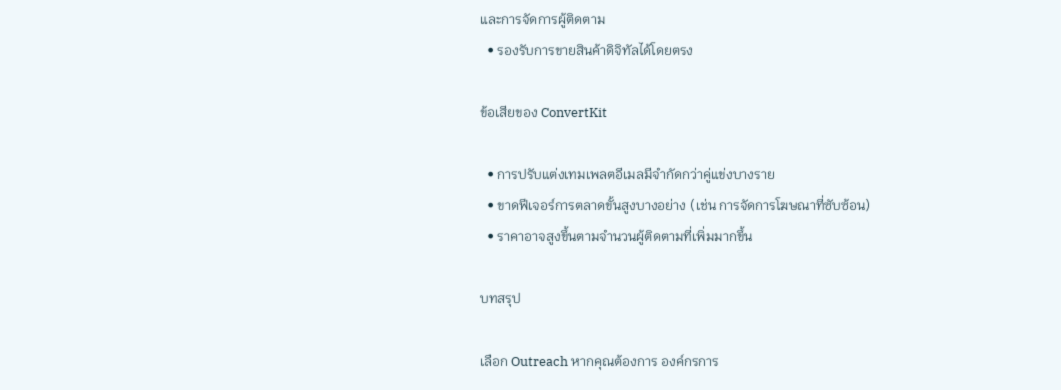และการจัดการผู้ติดตาม
  • รองรับการขายสินค้าดิจิทัลได้โดยตรง

ข้อเสียของ ConvertKit

  • การปรับแต่งเทมเพลตอีเมลมีจำกัดกว่าคู่แข่งบางราย
  • ขาดฟีเจอร์การตลาดขั้นสูงบางอย่าง (เช่น การจัดการโฆษณาที่ซับซ้อน)
  • ราคาอาจสูงขึ้นตามจำนวนผู้ติดตามที่เพิ่มมากขึ้น

บทสรุป

เลือก Outreach หากคุณต้องการ องค์กรการ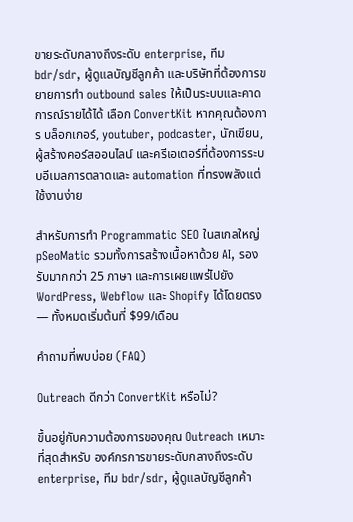ขายระดับกลางถึงระดับ enterprise, ทีม bdr/sdr, ผู้ดูแลบัญชีลูกค้า และบริษัทที่ต้องการขยายการทำ outbound sales ให้เป็นระบบและคาดการณ์รายได้ได้ เลือก ConvertKit หากคุณต้องการ บล็อกเกอร์, youtuber, podcaster, นักเขียน, ผู้สร้างคอร์สออนไลน์ และครีเอเตอร์ที่ต้องการระบบอีเมลการตลาดและ automation ที่ทรงพลังแต่ใช้งานง่าย

สำหรับการทำ Programmatic SEO ในสเกลใหญ่ pSeoMatic รวมทั้งการสร้างเนื้อหาด้วย AI, รองรับมากกว่า 25 ภาษา และการเผยแพร่ไปยัง WordPress, Webflow และ Shopify ได้โดยตรง — ทั้งหมดเริ่มต้นที่ $99/เดือน

คำถามที่พบบ่อย (FAQ)

Outreach ดีกว่า ConvertKit หรือไม่?

ขึ้นอยู่กับความต้องการของคุณ Outreach เหมาะที่สุดสำหรับ องค์กรการขายระดับกลางถึงระดับ enterprise, ทีม bdr/sdr, ผู้ดูแลบัญชีลูกค้า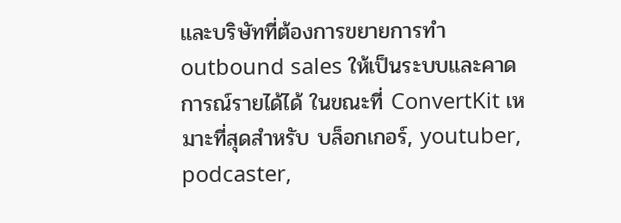และบริษัทที่ต้องการขยายการทำ outbound sales ให้เป็นระบบและคาดการณ์รายได้ได้ ในขณะที่ ConvertKit เหมาะที่สุดสำหรับ บล็อกเกอร์, youtuber, podcaster,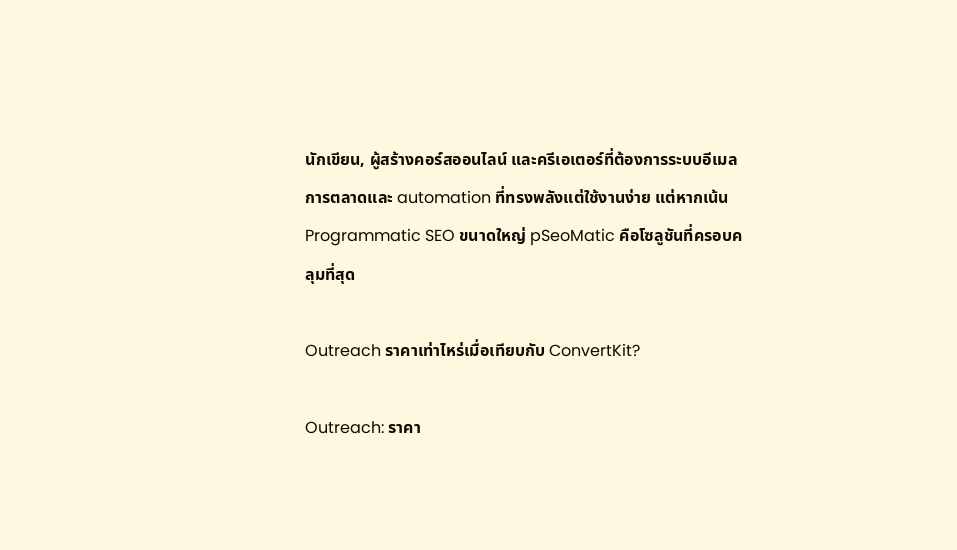นักเขียน, ผู้สร้างคอร์สออนไลน์ และครีเอเตอร์ที่ต้องการระบบอีเมลการตลาดและ automation ที่ทรงพลังแต่ใช้งานง่าย แต่หากเน้น Programmatic SEO ขนาดใหญ่ pSeoMatic คือโซลูชันที่ครอบคลุมที่สุด

Outreach ราคาเท่าไหร่เมื่อเทียบกับ ConvertKit?

Outreach: ราคา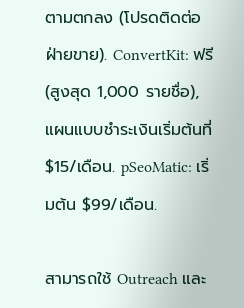ตามตกลง (โปรดติดต่อฝ่ายขาย). ConvertKit: ฟรี (สูงสุด 1,000 รายชื่อ), แผนแบบชำระเงินเริ่มต้นที่ $15/เดือน. pSeoMatic: เริ่มต้น $99/เดือน.

สามารถใช้ Outreach และ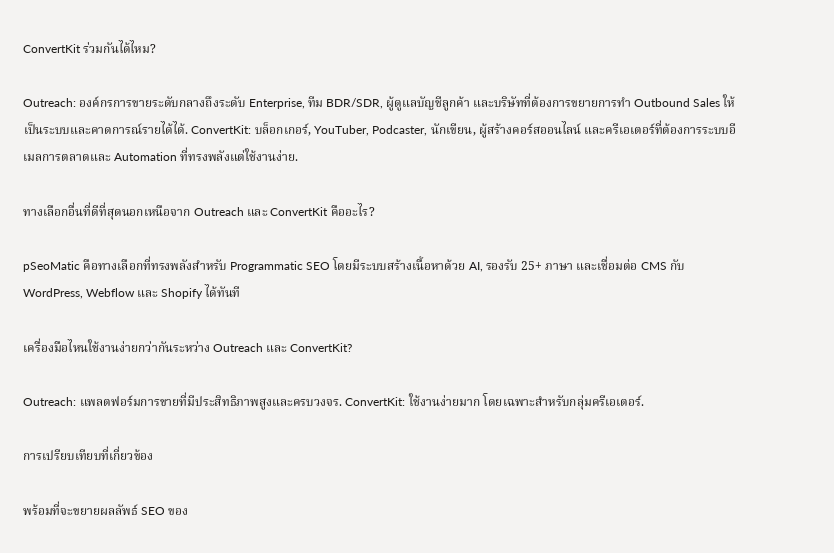ConvertKit ร่วมกันได้ไหม?

Outreach: องค์กรการขายระดับกลางถึงระดับ Enterprise, ทีม BDR/SDR, ผู้ดูแลบัญชีลูกค้า และบริษัทที่ต้องการขยายการทำ Outbound Sales ให้เป็นระบบและคาดการณ์รายได้ได้. ConvertKit: บล็อกเกอร์, YouTuber, Podcaster, นักเขียน, ผู้สร้างคอร์สออนไลน์ และครีเอเตอร์ที่ต้องการระบบอีเมลการตลาดและ Automation ที่ทรงพลังแต่ใช้งานง่าย.

ทางเลือกอื่นที่ดีที่สุดนอกเหนือจาก Outreach และ ConvertKit คืออะไร?

pSeoMatic คือทางเลือกที่ทรงพลังสำหรับ Programmatic SEO โดยมีระบบสร้างเนื้อหาด้วย AI, รองรับ 25+ ภาษา และเชื่อมต่อ CMS กับ WordPress, Webflow และ Shopify ได้ทันที

เครื่องมือไหนใช้งานง่ายกว่ากันระหว่าง Outreach และ ConvertKit?

Outreach: แพลตฟอร์มการขายที่มีประสิทธิภาพสูงและครบวงจร. ConvertKit: ใช้งานง่ายมาก โดยเฉพาะสำหรับกลุ่มครีเอเตอร์.

การเปรียบเทียบที่เกี่ยวข้อง

พร้อมที่จะขยายผลลัพธ์ SEO ของ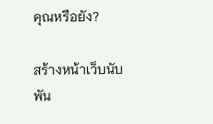คุณหรือยัง?

สร้างหน้าเว็บนับพัน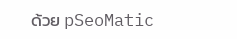ด้วย pSeoMatic